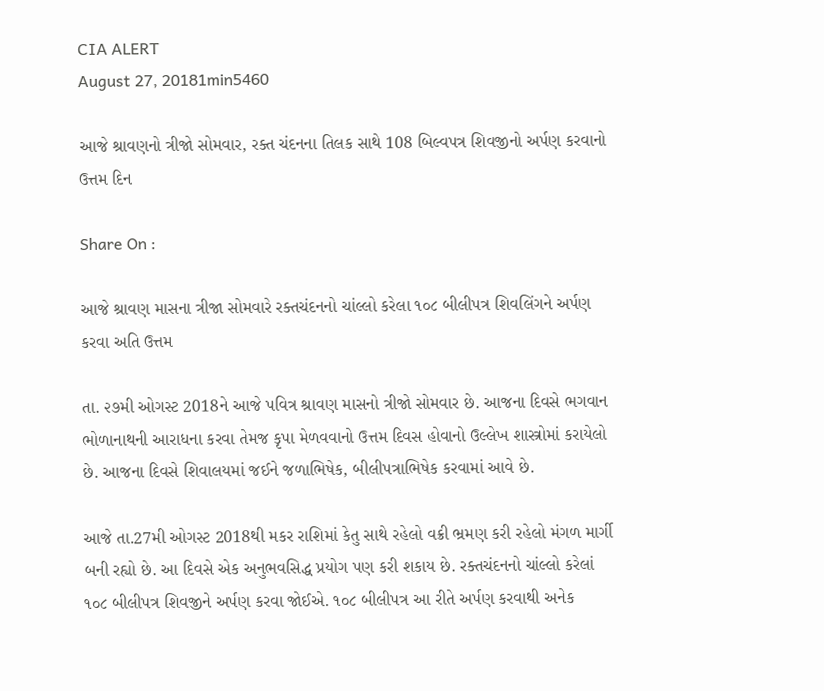CIA ALERT
August 27, 20181min5460

આજે શ્રાવણનો ત્રીજો સોમવાર, રક્ત ચંદનના તિલક સાથે 108 બિલ્વપત્ર શિવજીનો અર્પણ કરવાનો ઉત્તમ દિન

Share On :

આજે શ્રાવણ માસના ત્રીજા સોમવારે રક્તચંદનનો ચાંલ્લો કરેલા ૧૦૮ બીલીપત્ર શિવલિંગને અર્પણ કરવા અતિ ઉત્તમ

તા. ૨૭મી ઓગસ્ટ 2018ને આજે પવિત્ર શ્રાવણ માસનો ત્રીજો સોમવાર છે. આજના દિવસે ભગવાન ભોળાનાથની આરાધના કરવા તેમજ કૃપા મેળવવાનો ઉત્તમ દિવસ હોવાનો ઉલ્લેખ શાસ્ત્રોમાં કરાયેલો છે. આજના દિવસે શિવાલયમાં જઈને જળાભિષેક, બીલીપત્રાભિષેક કરવામાં આવે છે.

આજે તા.27મી ઓગસ્ટ 2018થી મકર રાશિમાં કેતુ સાથે રહેલો વક્રી ભ્રમણ કરી રહેલો મંગળ માર્ગી બની રહ્યો છે. આ દિવસે એક અનુભવસિદ્ધ પ્રયોગ પણ કરી શકાય છે. રક્તચંદનનો ચાંલ્લો કરેલાં ૧૦૮ બીલીપત્ર શિવજીને અર્પણ કરવા જોઈએ. ૧૦૮ બીલીપત્ર આ રીતે અર્પણ કરવાથી અનેક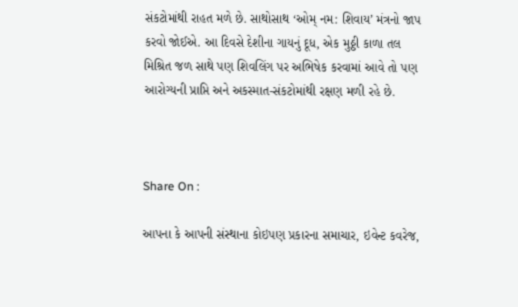સંકટોમાંથી રાહત મળે છે. સાથોસાથ ‘ઓમ્ નમ: શિવાય’ મંત્રનો જાપ કરવો જોઈએ. આ દિવસે દેશીના ગાયનું દૂધ, એક મુઠ્ઠી કાળા તલ મિશ્રિત જળ સાથે પણ શિવલિંગ પર અભિષેક કરવામાં આવે તો પણ આરોગ્યની પ્રાપ્તિ અને અકસ્માત-સંકટોમાંથી રક્ષણ મળી રહે છે.



Share On :

આપના કે આપની સંસ્થાના કોઇપણ પ્રકારના સમાચાર, ઇવેન્ટ કવરેજ,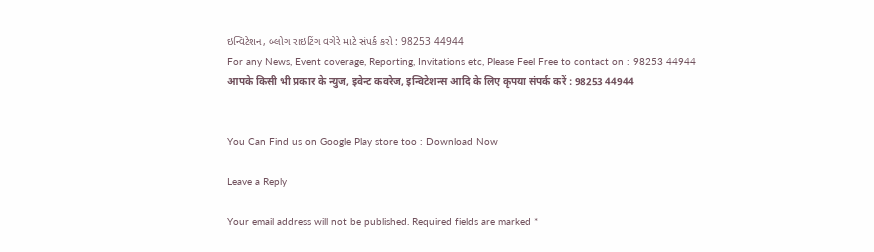ઇન્વિટેશન, બ્લોગ રાઇટિંગ વગેરે માટે સંપર્ક કરો : 98253 44944
For any News, Event coverage, Reporting, Invitations etc, Please Feel Free to contact on : 98253 44944
आपके किसी भी प्रकार के न्युज, इवेन्ट कवरेज, इन्विटेशन्स आदि के लिए कृपया संपर्क करें : 98253 44944


You Can Find us on Google Play store too : Download Now

Leave a Reply

Your email address will not be published. Required fields are marked *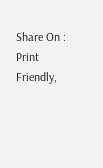Share On :
Print Friendly,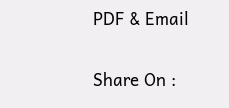PDF & Email

Share On :